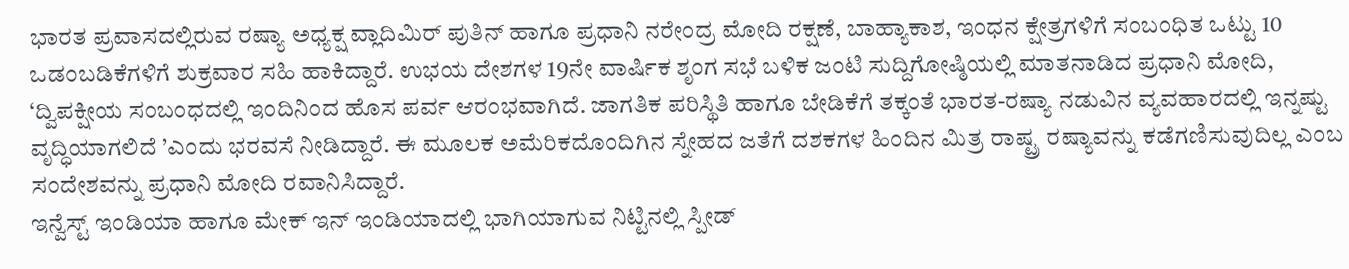ಭಾರತ ಪ್ರವಾಸದಲ್ಲಿರುವ ರಷ್ಯಾ ಅಧ್ಯಕ್ಷ ವ್ಲಾದಿಮಿರ್ ಪುತಿನ್ ಹಾಗೂ ಪ್ರಧಾನಿ ನರೇಂದ್ರ ಮೋದಿ ರಕ್ಷಣೆ, ಬಾಹ್ಯಾಕಾಶ, ಇಂಧನ ಕ್ಷೇತ್ರಗಳಿಗೆ ಸಂಬಂಧಿತ ಒಟ್ಟು 10 ಒಡಂಬಡಿಕೆಗಳಿಗೆ ಶುಕ್ರವಾರ ಸಹಿ ಹಾಕಿದ್ದಾರೆ. ಉಭಯ ದೇಶಗಳ 19ನೇ ವಾರ್ಷಿಕ ಶೃಂಗ ಸಭೆ ಬಳಿಕ ಜಂಟಿ ಸುದ್ದಿಗೋಷ್ಠಿಯಲ್ಲಿ ಮಾತನಾಡಿದ ಪ್ರಧಾನಿ ಮೋದಿ, ‘ದ್ವಿಪಕ್ಷೀಯ ಸಂಬಂಧದಲ್ಲಿ ಇಂದಿನಿಂದ ಹೊಸ ಪರ್ವ ಆರಂಭವಾಗಿದೆ. ಜಾಗತಿಕ ಪರಿಸ್ಥಿತಿ ಹಾಗೂ ಬೇಡಿಕೆಗೆ ತಕ್ಕಂತೆ ಭಾರತ-ರಷ್ಯಾ ನಡುವಿನ ವ್ಯವಹಾರದಲ್ಲಿ ಇನ್ನಷ್ಟು ವೃದ್ಧಿಯಾಗಲಿದೆ ’ಎಂದು ಭರವಸೆ ನೀಡಿದ್ದಾರೆ. ಈ ಮೂಲಕ ಅಮೆರಿಕದೊಂದಿಗಿನ ಸ್ನೇಹದ ಜತೆಗೆ ದಶಕಗಳ ಹಿಂದಿನ ಮಿತ್ರ ರಾಷ್ಟ್ರ ರಷ್ಯಾವನ್ನು ಕಡೆಗಣಿಸುವುದಿಲ್ಲ ಎಂಬ ಸಂದೇಶವನ್ನು ಪ್ರಧಾನಿ ಮೋದಿ ರವಾನಿಸಿದ್ದಾರೆ.
ಇನ್ವೆಸ್ಟ್ ಇಂಡಿಯಾ ಹಾಗೂ ಮೇಕ್ ಇನ್ ಇಂಡಿಯಾದಲ್ಲಿ ಭಾಗಿಯಾಗುವ ನಿಟ್ಟಿನಲ್ಲಿ ಸ್ಪೀಡ್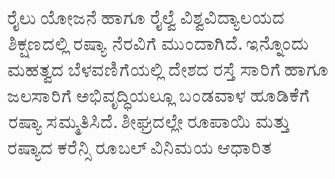ರೈಲು ಯೋಜನೆ ಹಾಗೂ ರೈಲ್ವೆ ವಿಶ್ವವಿದ್ಯಾಲಯದ ಶಿಕ್ಷಣದಲ್ಲಿ ರಷ್ಯಾ ನೆರವಿಗೆ ಮುಂದಾಗಿದೆ. ಇನ್ನೊಂದು ಮಹತ್ವದ ಬೆಳವಣಿಗೆಯಲ್ಲಿ ದೇಶದ ರಸ್ತೆ ಸಾರಿಗೆ ಹಾಗೂ ಜಲಸಾರಿಗೆ ಅಭಿವೃದ್ಧಿಯಲ್ಲೂ ಬಂಡವಾಳ ಹೂಡಿಕೆಗೆ ರಷ್ಯಾ ಸಮ್ಮತಿಸಿದೆ. ಶೀಘ್ರದಲ್ಲೇ ರೂಪಾಯಿ ಮತ್ತು ರಷ್ಯಾದ ಕರೆನ್ಸಿ ರೂಬಲ್ ವಿನಿಮಯ ಆಧಾರಿತ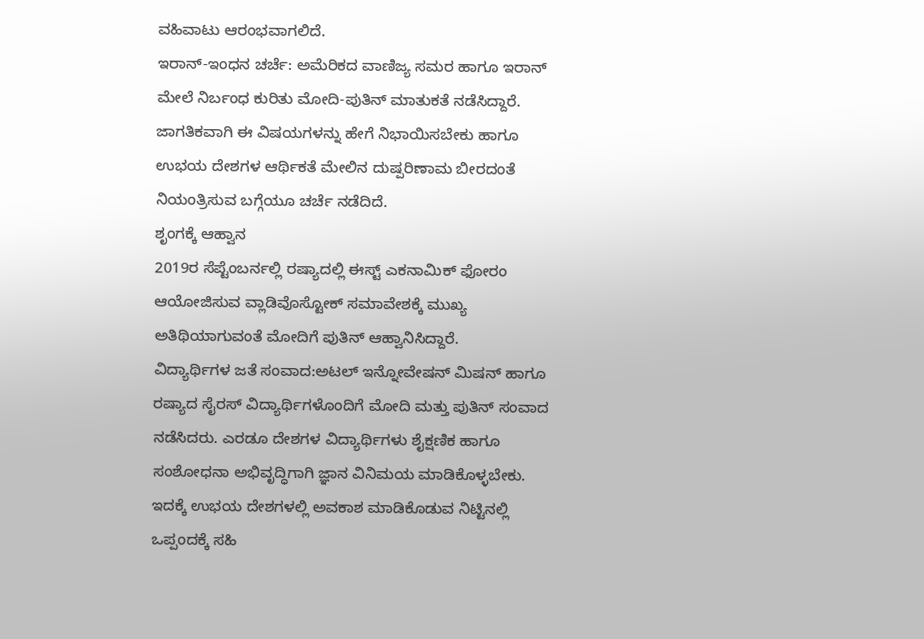ವಹಿವಾಟು ಆರಂಭವಾಗಲಿದೆ.
ಇರಾನ್-ಇಂಧನ ಚರ್ಚೆ: ಅಮೆರಿಕದ ವಾಣಿಜ್ಯ ಸಮರ ಹಾಗೂ ಇರಾನ್ ಮೇಲೆ ನಿರ್ಬಂಧ ಕುರಿತು ಮೋದಿ-ಪುತಿನ್ ಮಾತುಕತೆ ನಡೆಸಿದ್ದಾರೆ. ಜಾಗತಿಕವಾಗಿ ಈ ವಿಷಯಗಳನ್ನು ಹೇಗೆ ನಿಭಾಯಿಸಬೇಕು ಹಾಗೂ ಉಭಯ ದೇಶಗಳ ಆರ್ಥಿಕತೆ ಮೇಲಿನ ದುಷ್ಪರಿಣಾಮ ಬೀರದಂತೆ ನಿಯಂತ್ರಿಸುವ ಬಗ್ಗೆಯೂ ಚರ್ಚೆ ನಡೆದಿದೆ.
ಶೃಂಗಕ್ಕೆ ಆಹ್ವಾನ
2019ರ ಸೆಪ್ಟೆಂಬರ್ನಲ್ಲಿ ರಷ್ಯಾದಲ್ಲಿ ಈಸ್ಟ್ ಎಕನಾಮಿಕ್ ಫೋರಂ ಆಯೋಜಿಸುವ ವ್ಲಾಡಿವೊಸ್ಟೋಕ್ ಸಮಾವೇಶಕ್ಕೆ ಮುಖ್ಯ ಅತಿಥಿಯಾಗುವಂತೆ ಮೋದಿಗೆ ಪುತಿನ್ ಆಹ್ವಾನಿಸಿದ್ದಾರೆ.
ವಿದ್ಯಾರ್ಥಿಗಳ ಜತೆ ಸಂವಾದ:ಅಟಲ್ ಇನ್ನೋವೇಷನ್ ಮಿಷನ್ ಹಾಗೂ ರಷ್ಯಾದ ಸೈರಸ್ ವಿದ್ಯಾರ್ಥಿಗಳೊಂದಿಗೆ ಮೋದಿ ಮತ್ತು ಪುತಿನ್ ಸಂವಾದ ನಡೆಸಿದರು. ಎರಡೂ ದೇಶಗಳ ವಿದ್ಯಾರ್ಥಿಗಳು ಶೈಕ್ಷಣಿಕ ಹಾಗೂ ಸಂಶೋಧನಾ ಅಭಿವೃದ್ಧಿಗಾಗಿ ಜ್ಞಾನ ವಿನಿಮಯ ಮಾಡಿಕೊಳ್ಳಬೇಕು. ಇದಕ್ಕೆ ಉಭಯ ದೇಶಗಳಲ್ಲಿ ಅವಕಾಶ ಮಾಡಿಕೊಡುವ ನಿಟ್ಟಿನಲ್ಲಿ ಒಪ್ಪಂದಕ್ಕೆ ಸಹಿ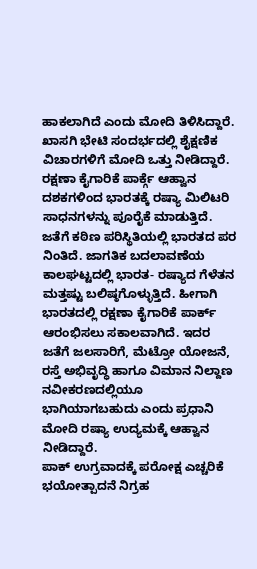ಹಾಕಲಾಗಿದೆ ಎಂದು ಮೋದಿ ತಿಳಿಸಿದ್ದಾರೆ. ಖಾಸಗಿ ಭೇಟಿ ಸಂದರ್ಭದಲ್ಲಿ ಶೈಕ್ಷಣಿಕ ವಿಚಾರಗಳಿಗೆ ಮೋದಿ ಒತ್ತು ನೀಡಿದ್ದಾರೆ.
ರಕ್ಷಣಾ ಕೈಗಾರಿಕೆ ಪಾರ್ಕ್ಗೆ ಆಹ್ವಾನ
ದಶಕಗಳಿಂದ ಭಾರತಕ್ಕೆ ರಷ್ಯಾ ಮಿಲಿಟರಿ ಸಾಧನಗಳನ್ನು ಪೂರೈಕೆ ಮಾಡುತ್ತಿದೆ. ಜತೆಗೆ ಕಠಿಣ ಪರಿಸ್ಥಿತಿಯಲ್ಲಿ ಭಾರತದ ಪರ ನಿಂತಿದೆ. ಜಾಗತಿಕ ಬದಲಾವಣೆಯ ಕಾಲಘಟ್ಟದಲ್ಲಿ ಭಾರತ- ರಷ್ಯಾದ ಗೆಳೆತನ ಮತ್ತಷ್ಟು ಬಲಿಷ್ಠಗೊಳ್ಳುತ್ತಿದೆ. ಹೀಗಾಗಿ ಭಾರತದಲ್ಲಿ ರಕ್ಷಣಾ ಕೈಗಾರಿಕೆ ಪಾರ್ಕ್ ಆರಂಭಿಸಲು ಸಕಾಲವಾಗಿದೆ. ಇದರ ಜತೆಗೆ ಜಲಸಾರಿಗೆ, ಮೆಟ್ರೋ ಯೋಜನೆ, ರಸ್ತೆ ಅಭಿವೃದ್ಧಿ ಹಾಗೂ ವಿಮಾನ ನಿಲ್ದಾಣ ನವೀಕರಣದಲ್ಲಿಯೂ ಭಾಗಿಯಾಗಬಹುದು ಎಂದು ಪ್ರಧಾನಿ ಮೋದಿ ರಷ್ಯಾ ಉದ್ಯಮಕ್ಕೆ ಆಹ್ವಾನ ನೀಡಿದ್ದಾರೆ.
ಪಾಕ್ ಉಗ್ರವಾದಕ್ಕೆ ಪರೋಕ್ಷ ಎಚ್ಚರಿಕೆ
ಭಯೋತ್ಪಾದನೆ ನಿಗ್ರಹ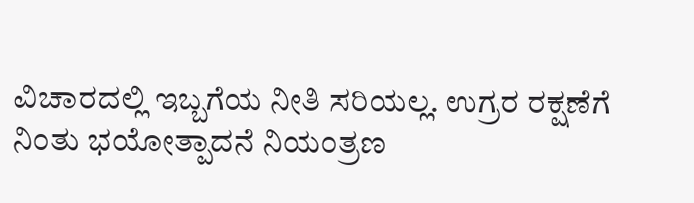ವಿಚಾರದಲ್ಲಿ ಇಬ್ಬಗೆಯ ನೀತಿ ಸರಿಯಲ್ಲ. ಉಗ್ರರ ರಕ್ಷಣೆಗೆ ನಿಂತು ಭಯೋತ್ಪಾದನೆ ನಿಯಂತ್ರಣ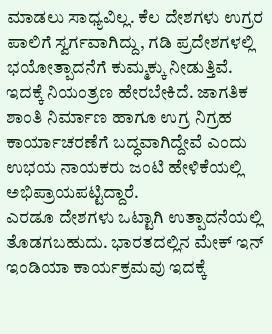ಮಾಡಲು ಸಾಧ್ಯವಿಲ್ಲ. ಕೆಲ ದೇಶಗಳು ಉಗ್ರರ ಪಾಲಿಗೆ ಸ್ವರ್ಗವಾಗಿದ್ದು, ಗಡಿ ಪ್ರದೇಶಗಳಲ್ಲಿ ಭಯೋತ್ಪಾದನೆಗೆ ಕುಮ್ಮಕ್ಕು ನೀಡುತ್ತಿವೆ. ಇದಕ್ಕೆ ನಿಯಂತ್ರಣ ಹೇರಬೇಕಿದೆ. ಜಾಗತಿಕ ಶಾಂತಿ ನಿರ್ಮಾಣ ಹಾಗೂ ಉಗ್ರ ನಿಗ್ರಹ ಕಾರ್ಯಾಚರಣೆಗೆ ಬದ್ಧವಾಗಿದ್ದೇವೆ ಎಂದು ಉಭಯ ನಾಯಕರು ಜಂಟಿ ಹೇಳಿಕೆಯಲ್ಲಿ ಅಭಿಪ್ರಾಯಪಟ್ಟಿದ್ದಾರೆ.
ಎರಡೂ ದೇಶಗಳು ಒಟ್ಟಾಗಿ ಉತ್ಪಾದನೆಯಲ್ಲಿ ತೊಡಗಬಹುದು. ಭಾರತದಲ್ಲಿನ ಮೇಕ್ ಇನ್ ಇಂಡಿಯಾ ಕಾರ್ಯಕ್ರಮವು ಇದಕ್ಕೆ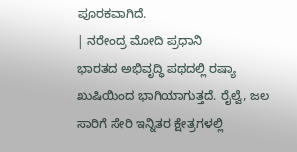ಪೂರಕವಾಗಿದೆ.
| ನರೇಂದ್ರ ಮೋದಿ ಪ್ರಧಾನಿ
ಭಾರತದ ಅಭಿವೃದ್ಧಿ ಪಥದಲ್ಲಿ ರಷ್ಯಾ ಖುಷಿಯಿಂದ ಭಾಗಿಯಾಗುತ್ತದೆ. ರೈಲ್ವೆ, ಜಲ ಸಾರಿಗೆ ಸೇರಿ ಇನ್ನಿತರ ಕ್ಷೇತ್ರಗಳಲ್ಲಿ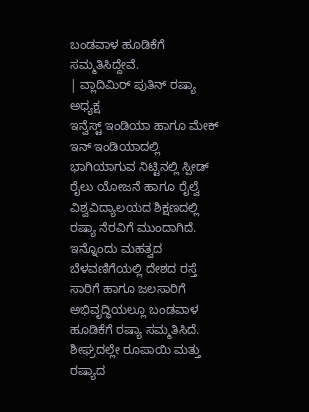ಬಂಡವಾಳ ಹೂಡಿಕೆಗೆ ಸಮ್ಮತಿಸಿದ್ದೇವೆ.
| ವ್ಲಾದಿಮಿರ್ ಪುತಿನ್ ರಷ್ಯಾ ಅಧ್ಯಕ್ಷ
ಇನ್ವೆಸ್ಟ್ ಇಂಡಿಯಾ ಹಾಗೂ ಮೇಕ್ ಇನ್ ಇಂಡಿಯಾದಲ್ಲಿ ಭಾಗಿಯಾಗುವ ನಿಟ್ಟಿನಲ್ಲಿ ಸ್ಪೀಡ್ ರೈಲು ಯೋಜನೆ ಹಾಗೂ ರೈಲ್ವೆ ವಿಶ್ವವಿದ್ಯಾಲಯದ ಶಿಕ್ಷಣದಲ್ಲಿ ರಷ್ಯಾ ನೆರವಿಗೆ ಮುಂದಾಗಿದೆ. ಇನ್ನೊಂದು ಮಹತ್ವದ ಬೆಳವಣಿಗೆಯಲ್ಲಿ ದೇಶದ ರಸ್ತೆ ಸಾರಿಗೆ ಹಾಗೂ ಜಲಸಾರಿಗೆ ಅಭಿವೃದ್ಧಿಯಲ್ಲೂ ಬಂಡವಾಳ ಹೂಡಿಕೆಗೆ ರಷ್ಯಾ ಸಮ್ಮತಿಸಿದೆ. ಶೀಘ್ರದಲ್ಲೇ ರೂಪಾಯಿ ಮತ್ತು ರಷ್ಯಾದ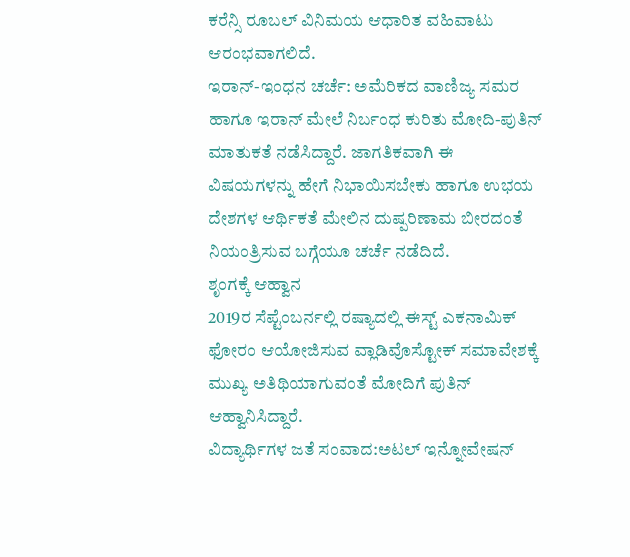ಕರೆನ್ಸಿ ರೂಬಲ್ ವಿನಿಮಯ ಆಧಾರಿತ ವಹಿವಾಟು ಆರಂಭವಾಗಲಿದೆ.
ಇರಾನ್-ಇಂಧನ ಚರ್ಚೆ: ಅಮೆರಿಕದ ವಾಣಿಜ್ಯ ಸಮರ ಹಾಗೂ ಇರಾನ್ ಮೇಲೆ ನಿರ್ಬಂಧ ಕುರಿತು ಮೋದಿ-ಪುತಿನ್ ಮಾತುಕತೆ ನಡೆಸಿದ್ದಾರೆ. ಜಾಗತಿಕವಾಗಿ ಈ ವಿಷಯಗಳನ್ನು ಹೇಗೆ ನಿಭಾಯಿಸಬೇಕು ಹಾಗೂ ಉಭಯ ದೇಶಗಳ ಆರ್ಥಿಕತೆ ಮೇಲಿನ ದುಷ್ಪರಿಣಾಮ ಬೀರದಂತೆ ನಿಯಂತ್ರಿಸುವ ಬಗ್ಗೆಯೂ ಚರ್ಚೆ ನಡೆದಿದೆ.
ಶೃಂಗಕ್ಕೆ ಆಹ್ವಾನ
2019ರ ಸೆಪ್ಟೆಂಬರ್ನಲ್ಲಿ ರಷ್ಯಾದಲ್ಲಿ ಈಸ್ಟ್ ಎಕನಾಮಿಕ್ ಫೋರಂ ಆಯೋಜಿಸುವ ವ್ಲಾಡಿವೊಸ್ಟೋಕ್ ಸಮಾವೇಶಕ್ಕೆ ಮುಖ್ಯ ಅತಿಥಿಯಾಗುವಂತೆ ಮೋದಿಗೆ ಪುತಿನ್ ಆಹ್ವಾನಿಸಿದ್ದಾರೆ.
ವಿದ್ಯಾರ್ಥಿಗಳ ಜತೆ ಸಂವಾದ:ಅಟಲ್ ಇನ್ನೋವೇಷನ್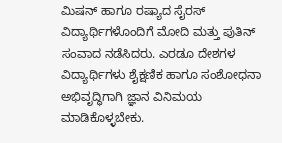ಮಿಷನ್ ಹಾಗೂ ರಷ್ಯಾದ ಸೈರಸ್ ವಿದ್ಯಾರ್ಥಿಗಳೊಂದಿಗೆ ಮೋದಿ ಮತ್ತು ಪುತಿನ್ ಸಂವಾದ ನಡೆಸಿದರು. ಎರಡೂ ದೇಶಗಳ ವಿದ್ಯಾರ್ಥಿಗಳು ಶೈಕ್ಷಣಿಕ ಹಾಗೂ ಸಂಶೋಧನಾ ಅಭಿವೃದ್ಧಿಗಾಗಿ ಜ್ಞಾನ ವಿನಿಮಯ ಮಾಡಿಕೊಳ್ಳಬೇಕು.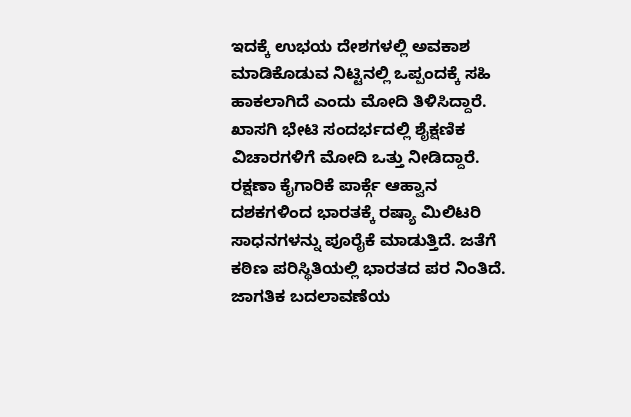ಇದಕ್ಕೆ ಉಭಯ ದೇಶಗಳಲ್ಲಿ ಅವಕಾಶ ಮಾಡಿಕೊಡುವ ನಿಟ್ಟಿನಲ್ಲಿ ಒಪ್ಪಂದಕ್ಕೆ ಸಹಿ ಹಾಕಲಾಗಿದೆ ಎಂದು ಮೋದಿ ತಿಳಿಸಿದ್ದಾರೆ. ಖಾಸಗಿ ಭೇಟಿ ಸಂದರ್ಭದಲ್ಲಿ ಶೈಕ್ಷಣಿಕ ವಿಚಾರಗಳಿಗೆ ಮೋದಿ ಒತ್ತು ನೀಡಿದ್ದಾರೆ.
ರಕ್ಷಣಾ ಕೈಗಾರಿಕೆ ಪಾರ್ಕ್ಗೆ ಆಹ್ವಾನ
ದಶಕಗಳಿಂದ ಭಾರತಕ್ಕೆ ರಷ್ಯಾ ಮಿಲಿಟರಿ ಸಾಧನಗಳನ್ನು ಪೂರೈಕೆ ಮಾಡುತ್ತಿದೆ. ಜತೆಗೆ ಕಠಿಣ ಪರಿಸ್ಥಿತಿಯಲ್ಲಿ ಭಾರತದ ಪರ ನಿಂತಿದೆ. ಜಾಗತಿಕ ಬದಲಾವಣೆಯ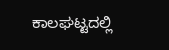ಕಾಲಘಟ್ಟದಲ್ಲಿ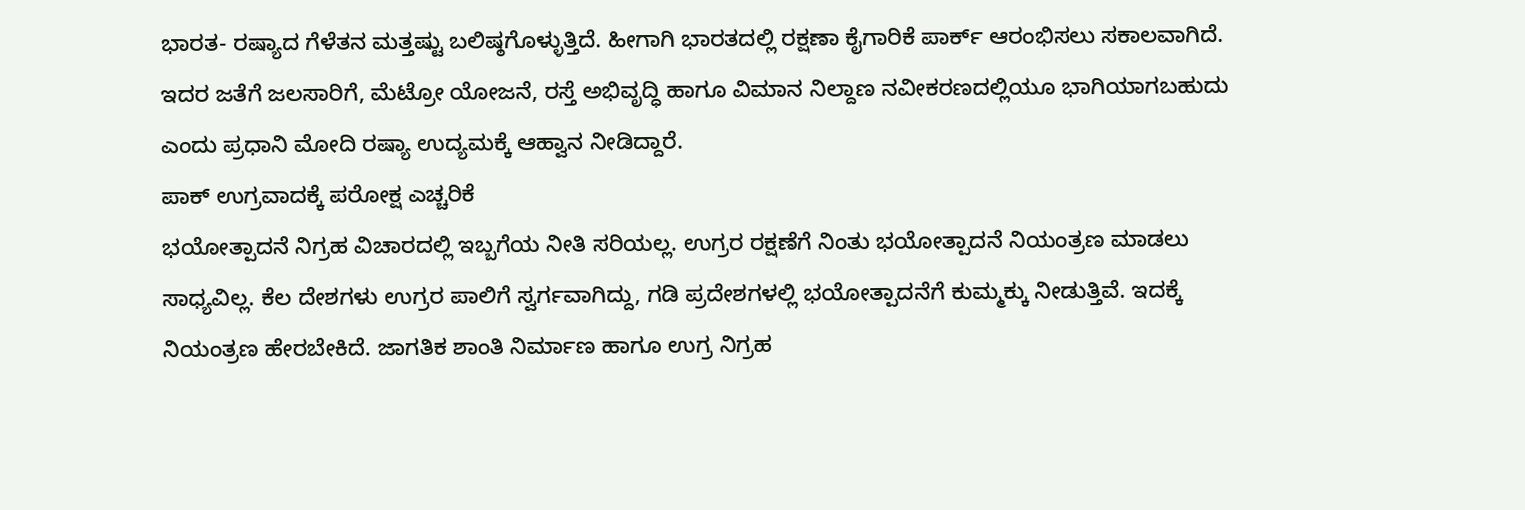ಭಾರತ- ರಷ್ಯಾದ ಗೆಳೆತನ ಮತ್ತಷ್ಟು ಬಲಿಷ್ಠಗೊಳ್ಳುತ್ತಿದೆ. ಹೀಗಾಗಿ ಭಾರತದಲ್ಲಿ ರಕ್ಷಣಾ ಕೈಗಾರಿಕೆ ಪಾರ್ಕ್ ಆರಂಭಿಸಲು ಸಕಾಲವಾಗಿದೆ. ಇದರ ಜತೆಗೆ ಜಲಸಾರಿಗೆ, ಮೆಟ್ರೋ ಯೋಜನೆ, ರಸ್ತೆ ಅಭಿವೃದ್ಧಿ ಹಾಗೂ ವಿಮಾನ ನಿಲ್ದಾಣ ನವೀಕರಣದಲ್ಲಿಯೂ ಭಾಗಿಯಾಗಬಹುದು ಎಂದು ಪ್ರಧಾನಿ ಮೋದಿ ರಷ್ಯಾ ಉದ್ಯಮಕ್ಕೆ ಆಹ್ವಾನ ನೀಡಿದ್ದಾರೆ.
ಪಾಕ್ ಉಗ್ರವಾದಕ್ಕೆ ಪರೋಕ್ಷ ಎಚ್ಚರಿಕೆ
ಭಯೋತ್ಪಾದನೆ ನಿಗ್ರಹ ವಿಚಾರದಲ್ಲಿ ಇಬ್ಬಗೆಯ ನೀತಿ ಸರಿಯಲ್ಲ. ಉಗ್ರರ ರಕ್ಷಣೆಗೆ ನಿಂತು ಭಯೋತ್ಪಾದನೆ ನಿಯಂತ್ರಣ ಮಾಡಲು ಸಾಧ್ಯವಿಲ್ಲ. ಕೆಲ ದೇಶಗಳು ಉಗ್ರರ ಪಾಲಿಗೆ ಸ್ವರ್ಗವಾಗಿದ್ದು, ಗಡಿ ಪ್ರದೇಶಗಳಲ್ಲಿ ಭಯೋತ್ಪಾದನೆಗೆ ಕುಮ್ಮಕ್ಕು ನೀಡುತ್ತಿವೆ. ಇದಕ್ಕೆ ನಿಯಂತ್ರಣ ಹೇರಬೇಕಿದೆ. ಜಾಗತಿಕ ಶಾಂತಿ ನಿರ್ಮಾಣ ಹಾಗೂ ಉಗ್ರ ನಿಗ್ರಹ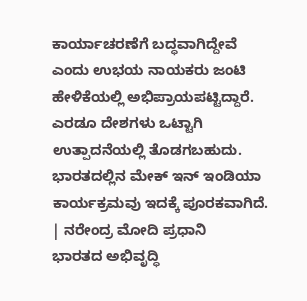ಕಾರ್ಯಾಚರಣೆಗೆ ಬದ್ಧವಾಗಿದ್ದೇವೆ ಎಂದು ಉಭಯ ನಾಯಕರು ಜಂಟಿ ಹೇಳಿಕೆಯಲ್ಲಿ ಅಭಿಪ್ರಾಯಪಟ್ಟಿದ್ದಾರೆ.
ಎರಡೂ ದೇಶಗಳು ಒಟ್ಟಾಗಿ ಉತ್ಪಾದನೆಯಲ್ಲಿ ತೊಡಗಬಹುದು. ಭಾರತದಲ್ಲಿನ ಮೇಕ್ ಇನ್ ಇಂಡಿಯಾ ಕಾರ್ಯಕ್ರಮವು ಇದಕ್ಕೆ ಪೂರಕವಾಗಿದೆ.
| ನರೇಂದ್ರ ಮೋದಿ ಪ್ರಧಾನಿ
ಭಾರತದ ಅಭಿವೃದ್ಧಿ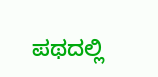ಪಥದಲ್ಲಿ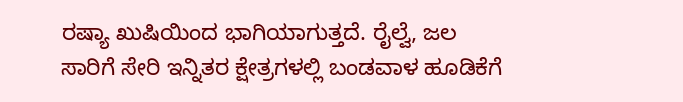ರಷ್ಯಾ ಖುಷಿಯಿಂದ ಭಾಗಿಯಾಗುತ್ತದೆ. ರೈಲ್ವೆ, ಜಲ ಸಾರಿಗೆ ಸೇರಿ ಇನ್ನಿತರ ಕ್ಷೇತ್ರಗಳಲ್ಲಿ ಬಂಡವಾಳ ಹೂಡಿಕೆಗೆ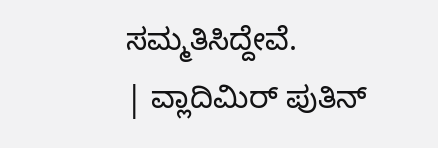ಸಮ್ಮತಿಸಿದ್ದೇವೆ.
| ವ್ಲಾದಿಮಿರ್ ಪುತಿನ್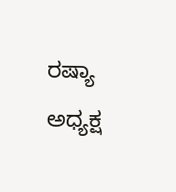ರಷ್ಯಾ ಅಧ್ಯಕ್ಷ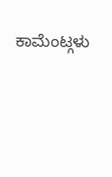ಕಾಮೆಂಟ್ಗಳು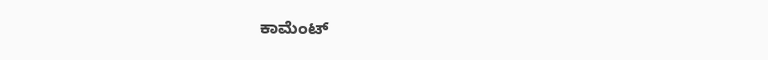ಕಾಮೆಂಟ್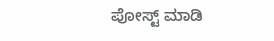ಪೋಸ್ಟ್ ಮಾಡಿ